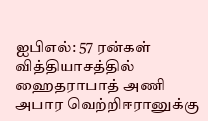ஐபிஎல்: 57 ரன்கள் வித்தியாசத்தில் ஹைதராபாத் அணி அபார வெற்றிஈரானுக்கு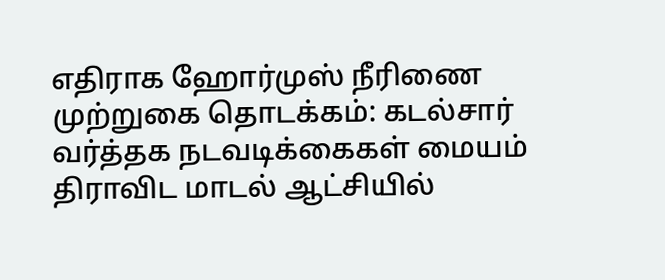எதிராக ஹோர்முஸ் நீரிணை முற்றுகை தொடக்கம்: கடல்சார் வர்த்தக நடவடிக்கைகள் மையம் திராவிட மாடல் ஆட்சியில்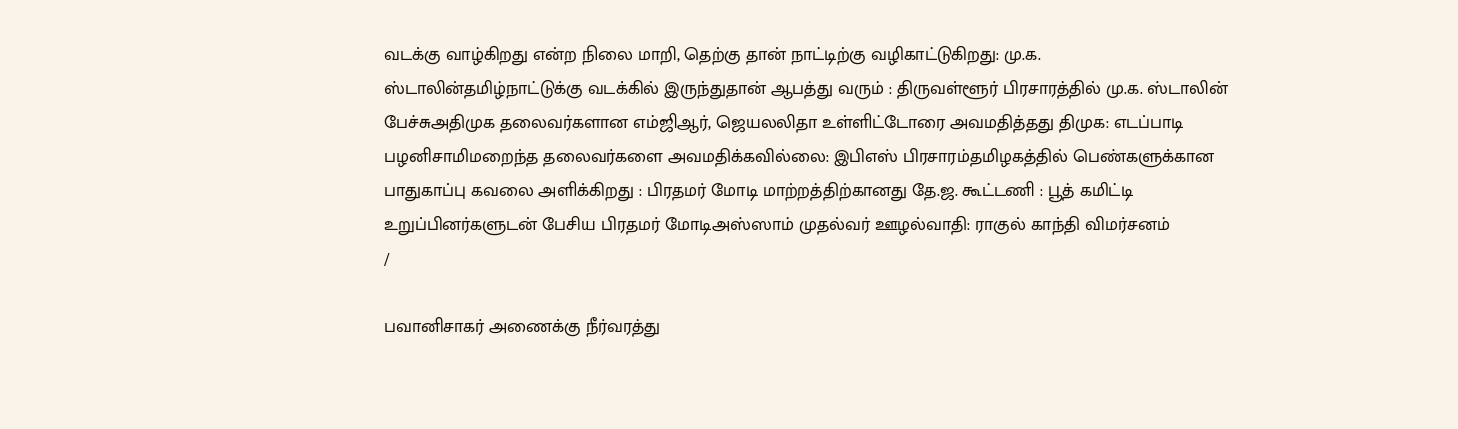வடக்கு வாழ்கிறது என்ற நிலை மாறி, தெற்கு தான் நாட்டிற்கு வழிகாட்டுகிறது: மு.க. ஸ்டாலின்தமிழ்நாட்டுக்கு வடக்கில் இருந்துதான் ஆபத்து வரும் : திருவள்ளூர் பிரசாரத்தில் மு.க. ஸ்டாலின் பேச்சுஅதிமுக தலைவர்களான எம்ஜிஆர், ஜெயலலிதா உள்ளிட்டோரை அவமதித்தது திமுக: எடப்பாடி பழனிசாமிமறைந்த தலைவர்களை அவமதிக்கவில்லை: இபிஎஸ் பிரசாரம்தமிழகத்தில் பெண்களுக்கான பாதுகாப்பு கவலை அளிக்கிறது : பிரதமர் மோடி மாற்றத்திற்கானது தே.ஜ. கூட்டணி : பூத் கமிட்டி உறுப்பினர்களுடன் பேசிய பிரதமர் மோடிஅஸ்ஸாம் முதல்வர் ஊழல்வாதி: ராகுல் காந்தி விமர்சனம்
/

பவானிசாகர் அணைக்கு நீர்வரத்து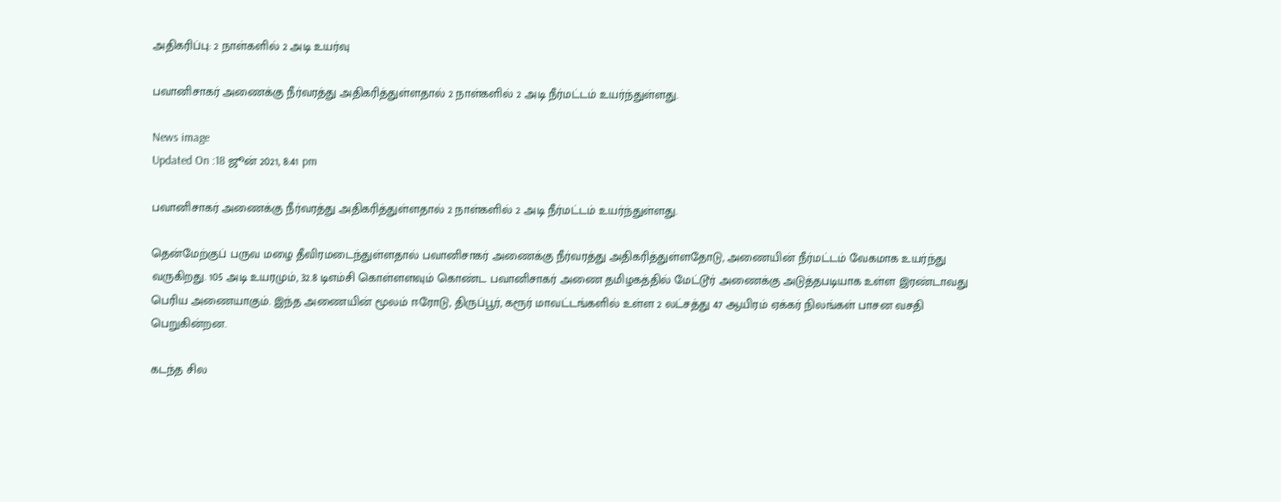அதிகரிப்பு: 2 நாள்களில் 2 அடி உயர்வு

பவானிசாகர் அணைக்கு நீர்வரத்து அதிகரித்துள்ளதால் 2 நாள்களில் 2 அடி நீர்மட்டம் உயர்ந்துள்ளது.

News image
Updated On :18 ஜூன் 2021, 8:41 pm

பவானிசாகர் அணைக்கு நீர்வரத்து அதிகரித்துள்ளதால் 2 நாள்களில் 2 அடி நீர்மட்டம் உயர்ந்துள்ளது.

தென்மேற்குப் பருவ மழை தீவிரமடைந்துள்ளதால் பவானிசாகர் அணைக்கு நீர்வரத்து அதிகரித்துள்ளதோடு, அணையின் நீர்மட்டம் வேகமாக உயர்ந்து வருகிறது. 105 அடி உயரமும், 32.8 டிஎம்சி கொள்ளளவும் கொண்ட பவானிசாகர் அணை தமிழகத்தில் மேட்டூர் அணைக்கு அடுத்தபடியாக உள்ள இரண்டாவது பெரிய அணையாகும். இந்த அணையின் மூலம் ஈரோடு, திருப்பூர், கரூர் மாவட்டங்களில் உள்ள 2 லட்சத்து 47 ஆயிரம் ஏக்கர் நிலங்கள் பாசன வசதி பெறுகின்றன.

கடந்த சில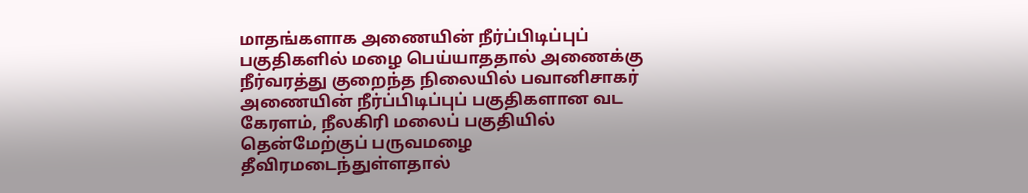மாதங்களாக அணையின் நீர்ப்பிடிப்புப் பகுதிகளில் மழை பெய்யாததால் அணைக்கு நீர்வரத்து குறைந்த நிலையில் பவானிசாகர் அணையின் நீர்ப்பிடிப்புப் பகுதிகளான வட கேரளம், நீலகிரி மலைப் பகுதியில் தென்மேற்குப் பருவமழை தீவிரமடைந்துள்ளதால்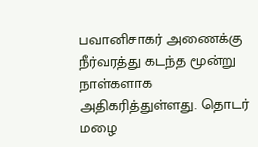பவானிசாகர் அணைக்கு நீர்வரத்து கடந்த மூன்று நாள்களாக அதிகரித்துள்ளது. தொடர் மழை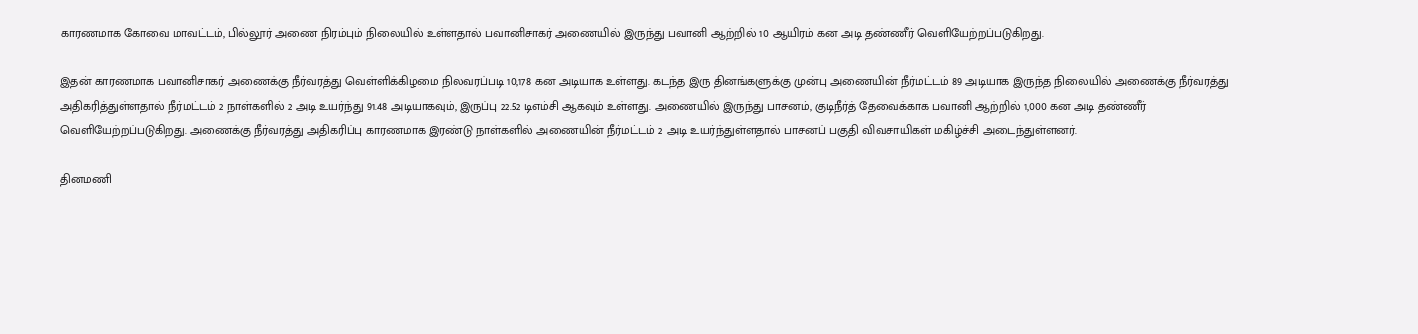காரணமாக கோவை மாவட்டம், பில்லூர் அணை நிரம்பும் நிலையில் உள்ளதால் பவானிசாகர் அணையில் இருந்து பவானி ஆற்றில் 10 ஆயிரம் கன அடி தண்ணீர் வெளியேற்றப்படுகிறது.

இதன் காரணமாக பவானிசாகர் அணைக்கு நீர்வரத்து வெள்ளிக்கிழமை நிலவரப்படி 10,178 கன அடியாக உள்ளது. கடந்த இரு தினங்களுக்கு முன்பு அணையின் நீர்மட்டம் 89 அடியாக இருந்த நிலையில் அணைக்கு நீர்வரத்து அதிகரித்துள்ளதால் நீர்மட்டம் 2 நாள்களில் 2 அடி உயர்ந்து 91.48 அடியாகவும், இருப்பு 22.52 டிஎம்சி ஆகவும் உள்ளது. அணையில் இருந்து பாசனம், குடிநீர்த் தேவைக்காக பவானி ஆற்றில் 1,000 கன அடி தண்ணீர் வெளியேற்றப்படுகிறது. அணைக்கு நீர்வரத்து அதிகரிப்பு காரணமாக இரண்டு நாள்களில் அணையின் நீர்மட்டம் 2 அடி உயர்ந்துள்ளதால் பாசனப் பகுதி விவசாயிகள் மகிழ்ச்சி அடைந்துள்ளனர்.

தினமணி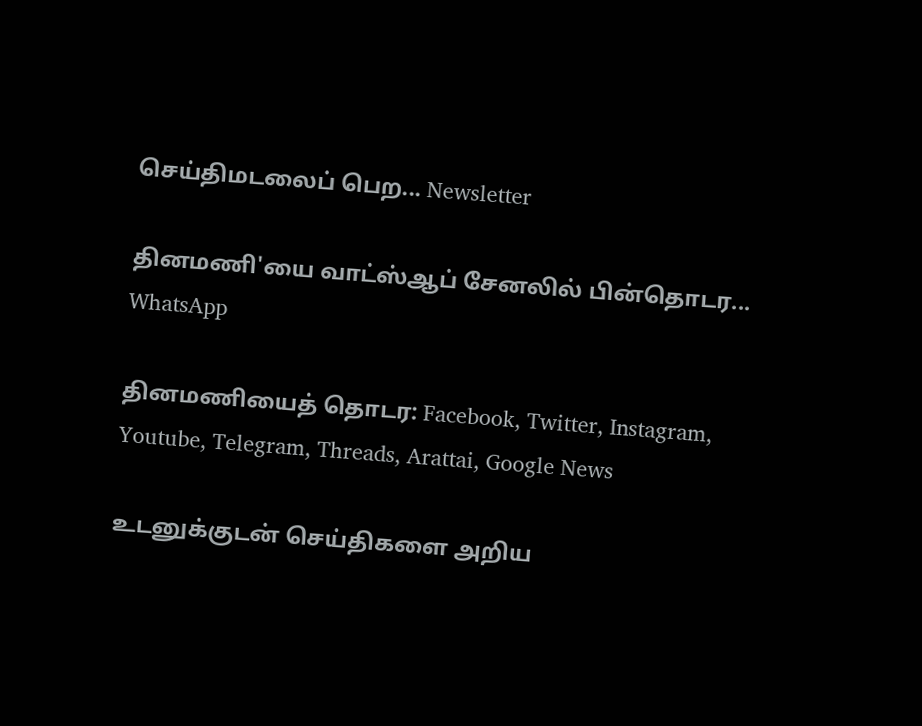செய்திமடலைப் பெற... Newsletter

தினமணி'யை வாட்ஸ்ஆப் சேனலில் பின்தொடர... WhatsApp

தினமணியைத் தொடர: Facebook, Twitter, Instagram, Youtube, Telegram, Threads, Arattai, Google News

உடனுக்குடன் செய்திகளை அறிய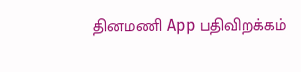தினமணி App பதிவிறக்கம்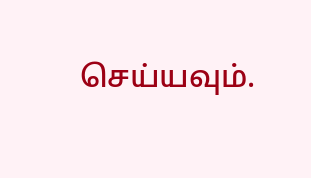செய்யவும்.